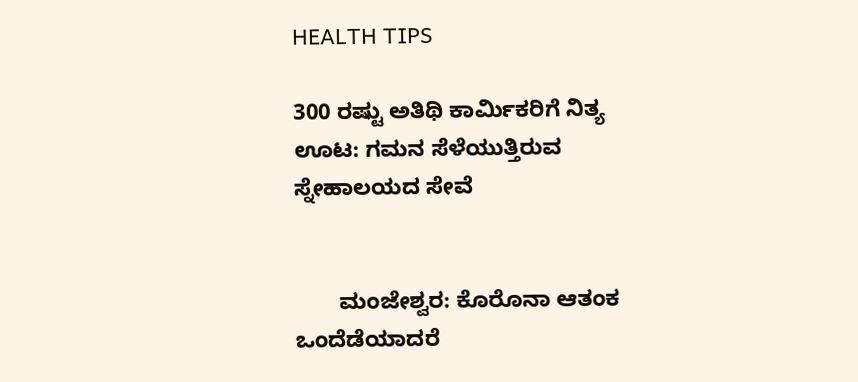HEALTH TIPS

300 ರಷ್ಟು ಅತಿಥಿ ಕಾರ್ಮಿಕರಿಗೆ ನಿತ್ಯ ಊಟ: ಗಮನ ಸೆಳೆಯುತ್ತಿರುವ ಸ್ನೇಹಾಲಯದ ಸೇವೆ


       ಮಂಜೇಶ್ವರ: ಕೊರೊನಾ ಆತಂಕ ಒಂದೆಡೆಯಾದರೆ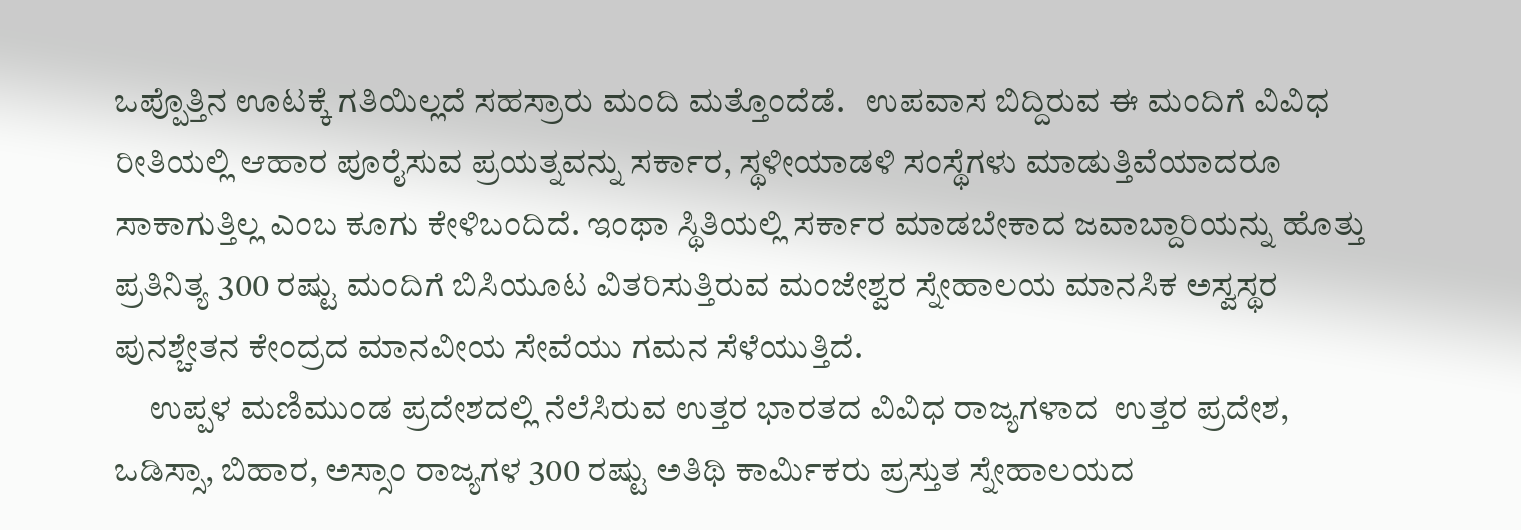ಒಪ್ಪೊತ್ತಿನ ಊಟಕ್ಕೆ ಗತಿಯಿಲ್ಲದೆ ಸಹಸ್ರಾರು ಮಂದಿ ಮತ್ತೊಂದೆಡೆ.   ಉಪವಾಸ ಬಿದ್ದಿರುವ ಈ ಮಂದಿಗೆ ವಿವಿಧ ರೀತಿಯಲ್ಲಿ ಆಹಾರ ಪೂರೈಸುವ ಪ್ರಯತ್ನವನ್ನು ಸರ್ಕಾರ, ಸ್ಥಳೀಯಾಡಳಿ ಸಂಸ್ಥೆಗಳು ಮಾಡುತ್ತಿವೆಯಾದರೂ ಸಾಕಾಗುತ್ತಿಲ್ಲ ಎಂಬ ಕೂಗು ಕೇಳಿಬಂದಿದೆ. ಇಂಥಾ ಸ್ಥಿತಿಯಲ್ಲಿ ಸರ್ಕಾರ ಮಾಡಬೇಕಾದ ಜವಾಬ್ದಾರಿಯನ್ನು ಹೊತ್ತು ಪ್ರತಿನಿತ್ಯ 300 ರಷ್ಟು ಮಂದಿಗೆ ಬಿಸಿಯೂಟ ವಿತರಿಸುತ್ತಿರುವ ಮಂಜೇಶ್ವರ ಸ್ನೇಹಾಲಯ ಮಾನಸಿಕ ಅಸ್ವಸ್ಥರ ಪುನಶ್ಚೇತನ ಕೇಂದ್ರದ ಮಾನವೀಯ ಸೇವೆಯು ಗಮನ ಸೆಳೆಯುತ್ತಿದೆ.
     ಉಪ್ಪಳ ಮಣಿಮುಂಡ ಪ್ರದೇಶದಲ್ಲಿ ನೆಲೆಸಿರುವ ಉತ್ತರ ಭಾರತದ ವಿವಿಧ ರಾಜ್ಯಗಳಾದ  ಉತ್ತರ ಪ್ರದೇಶ, ಒಡಿಸ್ಸಾ, ಬಿಹಾರ, ಅಸ್ಸಾಂ ರಾಜ್ಯಗಳ 300 ರಷ್ಟು ಅತಿಥಿ ಕಾರ್ಮಿಕರು ಪ್ರಸ್ತುತ ಸ್ನೇಹಾಲಯದ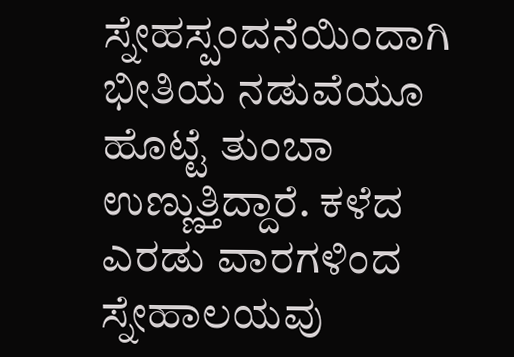ಸ್ನೇಹಸ್ಪಂದನೆಯಿಂದಾಗಿ ಭೀತಿಯ ನಡುವೆಯೂ ಹೊಟ್ಟೆ ತುಂಬಾ ಉಣ್ಣುತ್ತಿದ್ದಾರೆ. ಕಳೆದ ಎರಡು ವಾರಗಳಿಂದ ಸ್ನೇಹಾಲಯವು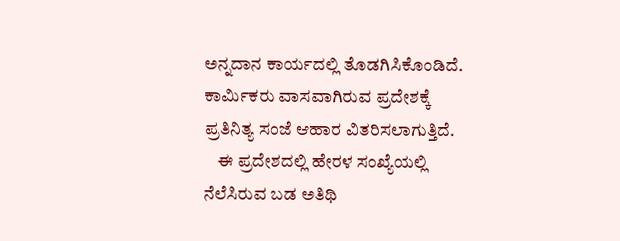ಅನ್ನದಾನ ಕಾರ್ಯದಲ್ಲಿ ತೊಡಗಿಸಿಕೊಂಡಿದೆ. ಕಾರ್ಮಿಕರು ವಾಸವಾಗಿರುವ ಪ್ರದೇಶಕ್ಕೆ ಪ್ರತಿನಿತ್ಯ ಸಂಜೆ ಆಹಾರ ವಿತರಿಸಲಾಗುತ್ತಿದೆ.
    ಈ ಪ್ರದೇಶದಲ್ಲಿ ಹೇರಳ ಸಂಖ್ಯೆಯಲ್ಲಿ ನೆಲೆಸಿರುವ ಬಡ ಅತಿಥಿ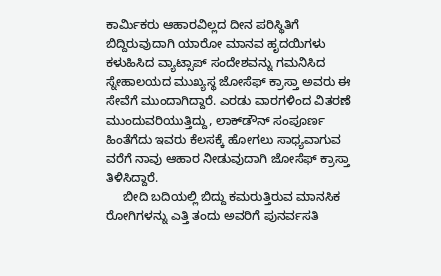ಕಾರ್ಮಿಕರು ಆಹಾರವಿಲ್ಲದ ದೀನ ಪರಿಸ್ಥಿತಿಗೆ ಬಿದ್ದಿರುವುದಾಗಿ ಯಾರೋ ಮಾನವ ಹೃದಯಿಗಳು ಕಳುಹಿಸಿದ ವ್ಯಾಟ್ಸಾಪ್ ಸಂದೇಶವನ್ನು ಗಮನಿಸಿದ ಸ್ನೇಹಾಲಯದ ಮುಖ್ಯಸ್ಥ ಜೋಸೆಫ್ ಕ್ರಾಸ್ತಾ ಅವರು ಈ ಸೇವೆಗೆ ಮುಂದಾಗಿದ್ದಾರೆ. ಎರಡು ವಾರಗಳಿಂದ ವಿತರಣೆ ಮುಂದುವರಿಯುತ್ತಿದ್ದು, ಲಾಕ್‍ಡೌನ್ ಸಂಪೂರ್ಣ ಹಿಂತೆಗೆದು ಇವರು ಕೆಲಸಕ್ಕೆ ಹೋಗಲು ಸಾಧ್ಯವಾಗುವ ವರೆಗೆ ನಾವು ಆಹಾರ ನೀಡುವುದಾಗಿ ಜೋಸೆಫ್ ಕ್ರಾಸ್ತಾ ತಿಳಿಸಿದ್ದಾರೆ.
     ಬೀದಿ ಬದಿಯಲ್ಲಿ ಬಿದ್ದು ಕಮರುತ್ತಿರುವ ಮಾನಸಿಕ ರೋಗಿಗಳನ್ನು ಎತ್ತಿ ತಂದು ಅವರಿಗೆ ಪುನರ್ವಸತಿ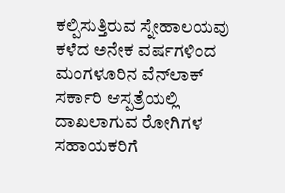ಕಲ್ಪಿಸುತ್ತಿರುವ ಸ್ನೇಹಾಲಯವು ಕಳೆದ ಅನೇಕ ವರ್ಷಗಳಿಂದ ಮಂಗಳೂರಿನ ವೆನ್‍ಲಾಕ್ ಸರ್ಕಾರಿ ಆಸ್ಪತ್ರೆಯಲ್ಲಿ ದಾಖಲಾಗುವ ರೋಗಿಗಳ ಸಹಾಯಕರಿಗೆ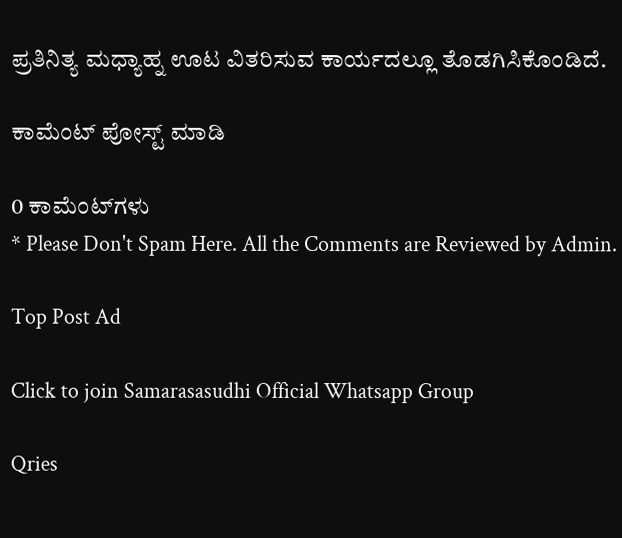ಪ್ರತಿನಿತ್ಯ ಮಧ್ಯಾಹ್ನ ಊಟ ವಿತರಿಸುವ ಕಾರ್ಯದಲ್ಲೂ ತೊಡಗಿಸಿಕೊಂಡಿದೆ.

ಕಾಮೆಂಟ್‌‌ ಪೋಸ್ಟ್‌ ಮಾಡಿ

0 ಕಾಮೆಂಟ್‌ಗಳು
* Please Don't Spam Here. All the Comments are Reviewed by Admin.

Top Post Ad

Click to join Samarasasudhi Official Whatsapp Group

Qries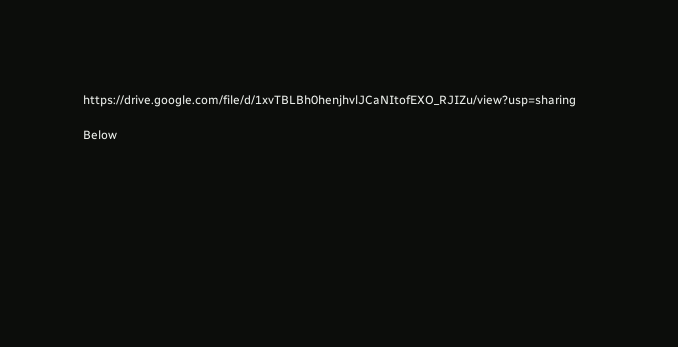https://drive.google.com/file/d/1xvTBLBh0henjhvlJCaNItofEXO_RJIZu/view?usp=sharing

Below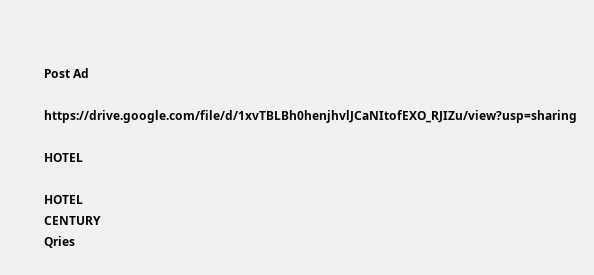Post Ad

https://drive.google.com/file/d/1xvTBLBh0henjhvlJCaNItofEXO_RJIZu/view?usp=sharing

HOTEL

HOTEL
CENTURY
Qries